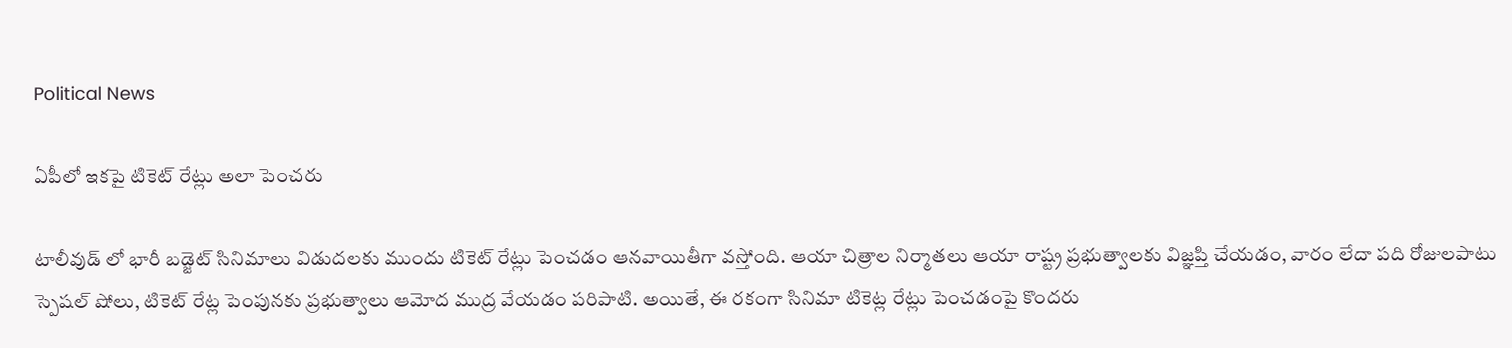Political News

ఏపీలో ఇకపై టికెట్ రేట్లు అలా పెంచరు

టాలీవుడ్ లో భారీ బడ్జెట్ సినిమాలు విడుదలకు ముందు టికెట్ రేట్లు పెంచడం ఆనవాయితీగా వస్తోంది. ఆయా చిత్రాల నిర్మాతలు ఆయా రాష్ట్ర ప్రభుత్వాలకు విజ్ఞప్తి చేయడం, వారం లేదా పది రోజులపాటు స్పెషల్ షోలు, టికెట్ రేట్ల పెంపునకు ప్రభుత్వాలు ఆమోద ముద్ర వేయడం పరిపాటి. అయితే, ఈ రకంగా సినిమా టికెట్ల రేట్లు పెంచడంపై కొందరు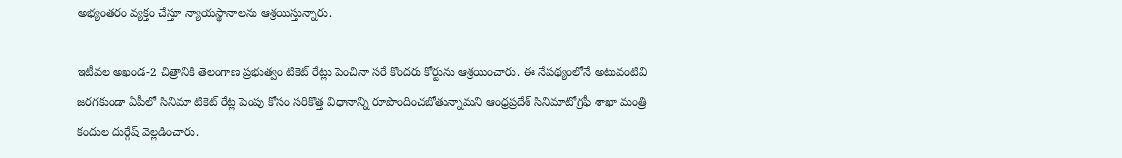అభ్యంతరం వ్యక్తం చేస్తూ న్యాయస్థానాలను ఆశ్రయిస్తున్నారు.

ఇటీవల అఖండ-2 చిత్రానికి తెలంగాణ ప్రభుత్వం టికెట్ రేట్లు పెంచినా సరే కొందరు కోర్టును ఆశ్రయించారు. ఈ నేపథ్యంలోనే అటువంటివి జరగకుండా ఏపీలో సినిమా టికెట్ రేట్ల పెంపు కోసం సరికొత్త విధానాన్ని రూపొందించబోతున్నామని ఆంధ్రప్రదేశ్ సినిమాటోగ్రఫీ శాఖా మంత్రి కందుల దుర్గేష్ వెల్లడించారు.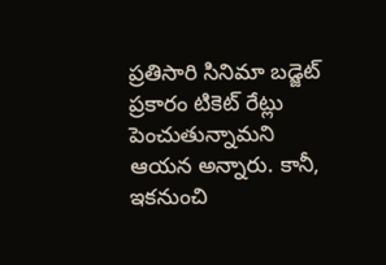ప్రతిసారి సినిమా బడ్జెట్ ప్రకారం టికెట్ రేట్లు పెంచుతున్నామని ఆయన అన్నారు. కానీ, ఇకనుంచి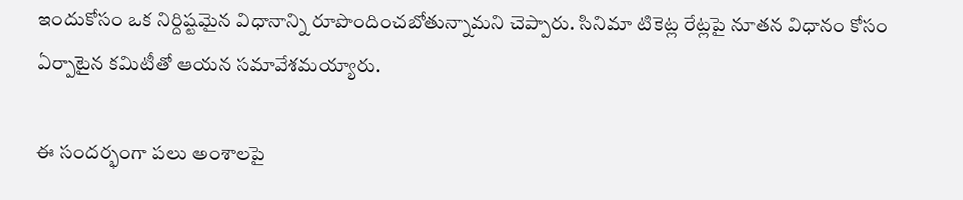ఇందుకోసం ఒక నిర్దిష్టమైన విధానాన్ని రూపొందించబోతున్నామని చెప్పారు. సినిమా టికెట్ల రేట్లపై నూతన విధానం కోసం ఏర్పాటైన కమిటీతో ఆయన సమావేశమయ్యారు.

ఈ సందర్భంగా పలు అంశాలపై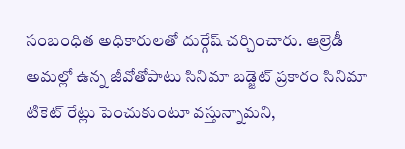సంబంధిత అధికారులతో దుర్గేష్ చర్చించారు. ఆల్రెడీ అమల్లో ఉన్న జీవోతోపాటు సినిమా బడ్జెట్ ప్రకారం సినిమా టికెట్ రేట్లు పెంచుకుంటూ వస్తున్నామని,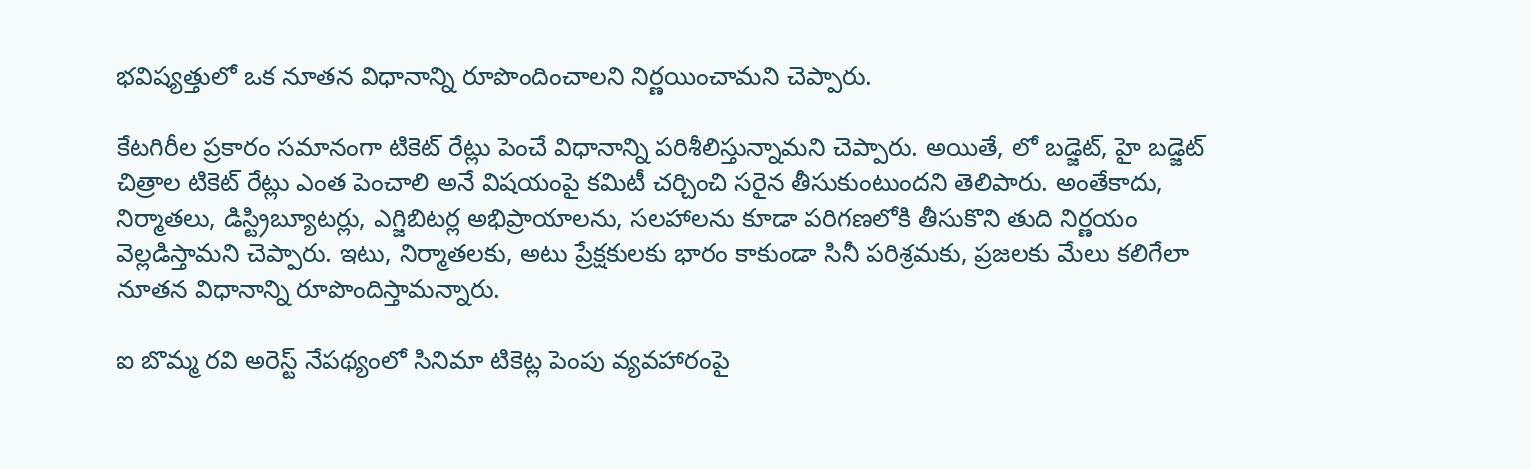భవిష్యత్తులో ఒక నూతన విధానాన్ని రూపొందించాలని నిర్ణయించామని చెప్పారు.

కేటగిరీల ప్రకారం సమానంగా టికెట్ రేట్లు పెంచే విధానాన్ని పరిశీలిస్తున్నామని చెప్పారు. అయితే, లో బడ్జెట్, హై బడ్జెట్ చిత్రాల టికెట్ రేట్లు ఎంత పెంచాలి అనే విషయంపై కమిటీ చర్చించి సరైన తీసుకుంటుందని తెలిపారు. అంతేకాదు, నిర్మాతలు, డిస్ట్రిబ్యూటర్లు, ఎగ్జిబిటర్ల అభిప్రాయాలను, సలహాలను కూడా పరిగణలోకి తీసుకొని తుది నిర్ణయం వెల్లడిస్తామని చెప్పారు. ఇటు, నిర్మాతలకు, అటు ప్రేక్షకులకు భారం కాకుండా సినీ పరిశ్రమకు, ప్రజలకు మేలు కలిగేలా నూతన విధానాన్ని రూపొందిస్తామన్నారు.

ఐ బొమ్మ రవి అరెస్ట్ నేపథ్యంలో సినిమా టికెట్ల పెంపు వ్యవహారంపై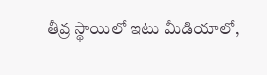తీవ్ర స్థాయిలో ఇటు మీడియాలో,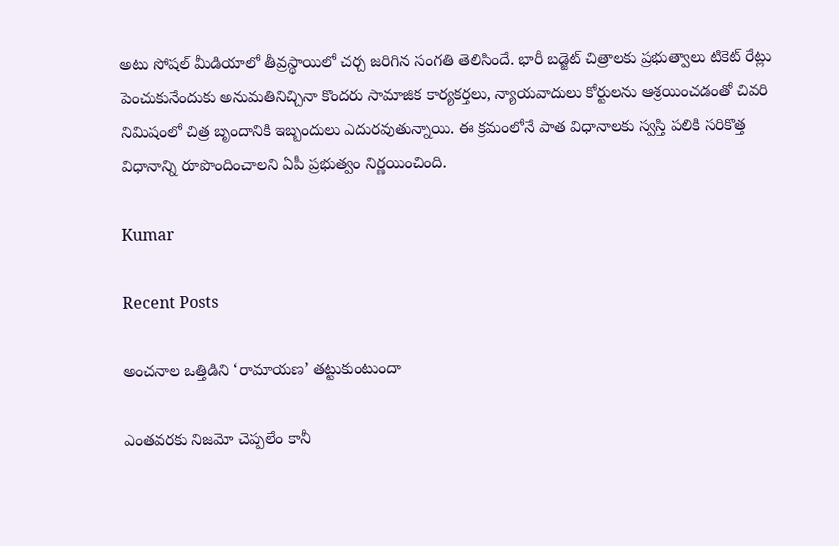అటు సోషల్ మీడియాలో తీవ్రస్థాయిలో చర్చ జరిగిన సంగతి తెలిసిందే. భారీ బడ్జెట్ చిత్రాలకు ప్రభుత్వాలు టికెట్ రేట్లు పెంచుకునేందుకు అనుమతినిచ్చినా కొందరు సామాజిక కార్యకర్తలు, న్యాయవాదులు కోర్టులను ఆశ్రయించడంతో చివరి నిమిషంలో చిత్ర బృందానికి ఇబ్బందులు ఎదురవుతున్నాయి. ఈ క్రమంలోనే పాత విధానాలకు స్వస్తి పలికి సరికొత్త విధానాన్ని రూపొందించాలని ఏపీ ప్రభుత్వం నిర్ణయించింది.

Kumar

Recent Posts

అంచనాల ఒత్తిడిని ‘రామాయణ’ తట్టుకుంటుందా

ఎంతవరకు నిజమో చెప్పలేం కానీ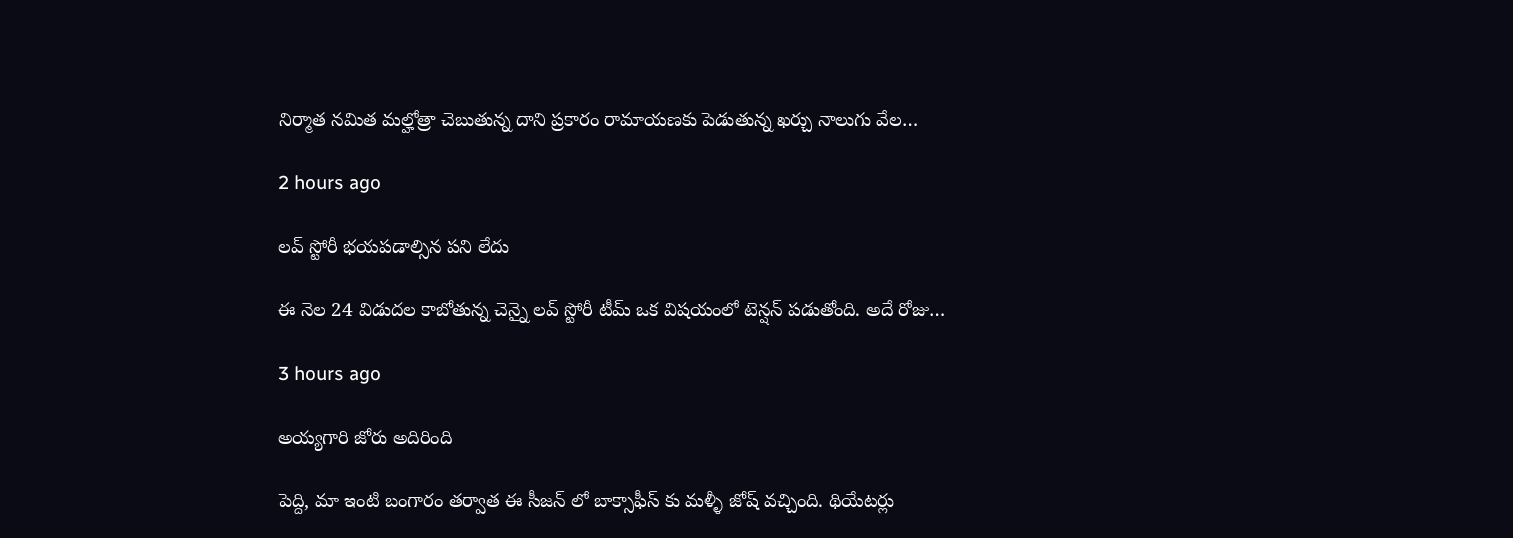నిర్మాత నమిత మల్హోత్రా చెబుతున్న దాని ప్రకారం రామాయణకు పెడుతున్న ఖర్చు నాలుగు వేల…

2 hours ago

లవ్ స్టోరీ భయపడాల్సిన పని లేదు

ఈ నెల 24 విడుదల కాబోతున్న చెన్నై లవ్ స్టోరీ టీమ్ ఒక విషయంలో టెన్షన్ పడుతోంది. అదే రోజు…

3 hours ago

అయ్యగారి జోరు అదిరింది

పెద్ది, మా ఇంటి బంగారం తర్వాత ఈ సీజన్ లో బాక్సాఫీస్ కు మళ్ళీ జోష్ వచ్చింది. థియేటర్లు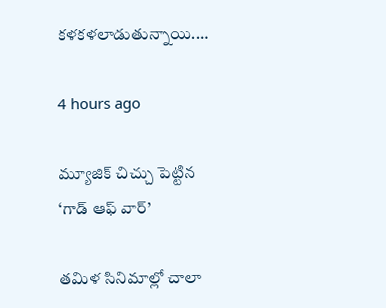కళకళలాడుతున్నాయి.…

4 hours ago

మ్యూజిక్ చిచ్చు పెట్టిన ‘గాడ్ ఆఫ్ వార్’

తమిళ సినిమాల్లో చాలా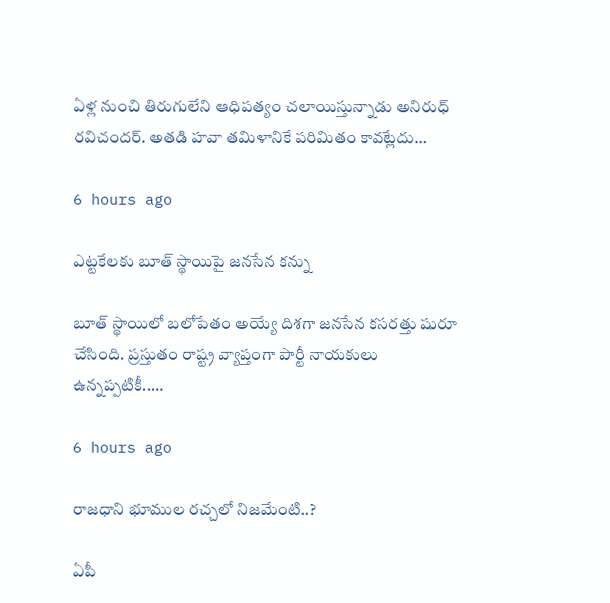ఏళ్ల నుంచి తిరుగులేని ఆధిపత్యం చలాయిస్తున్నాడు అనిరుధ్ రవిచందర్. అతడి హవా తమిళానికే పరిమితం కావట్లేదు…

6 hours ago

ఎట్టకేలకు బూత్ స్థాయిపై జనసేన కన్ను

బూత్ స్థాయిలో బ‌లోపేతం అయ్యే దిశ‌గా జ‌న‌సేన క‌స‌ర‌త్తు షురూ చేసింది. ప్ర‌స్తుతం రాష్ట్ర వ్యాప్తంగా పార్టీ నాయ‌కులు ఉన్న‌ప్ప‌టికీ..…

6 hours ago

రాజధాని భూముల రచ్చలో నిజమేంటి..?

ఏపీ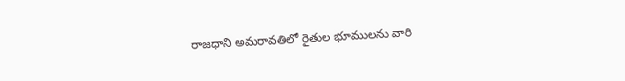రాజధాని అమరావతిలో రైతుల భూములను వారి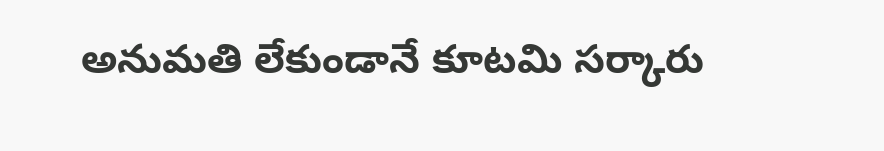అనుమతి లేకుండానే కూటమి సర్కారు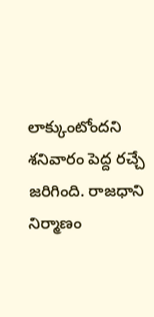లాక్కుంటోందని శనివారం పెద్ద రచ్చే జరిగింది. రాజధాని నిర్మాణం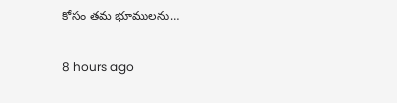కోసం తమ భూములను…

8 hours ago